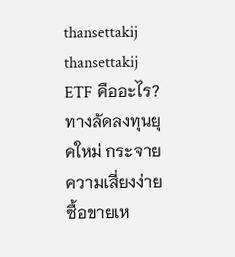thansettakij
thansettakij
ETF คืออะไร? ทางลัดลงทุนยุคใหม่ กระจายความเสี่ยงง่าย ซื้อขายเห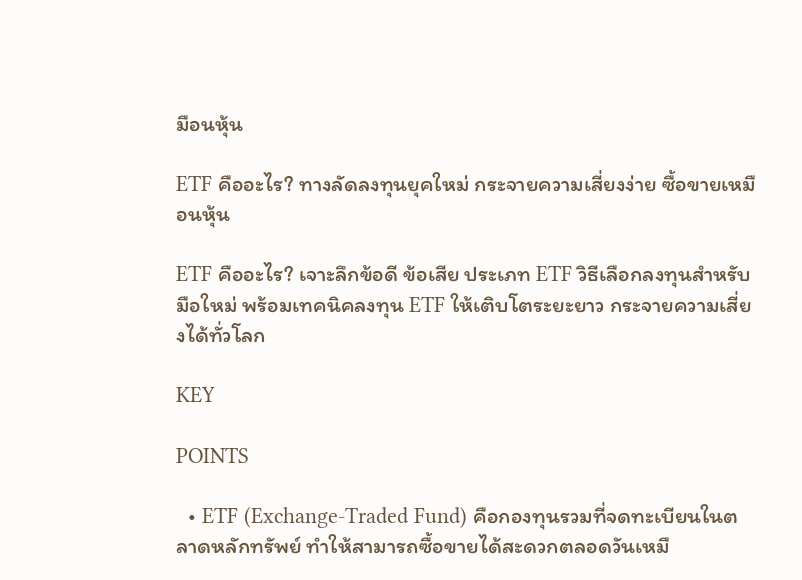มือนหุ้น

ETF คืออะไร? ทางลัดลงทุนยุคใหม่ กระจายความเสี่ยงง่าย ซื้อขายเหมือนหุ้น

ETF คืออะไร? เจาะลึกข้อดี ข้อเสีย ประเภท ETF วิธีเลือกลงทุนสำหรับมือใหม่ พร้อมเทคนิคลงทุน ETF ให้เติบโตระยะยาว กระจายความเสี่ยงได้ทั่วโลก

KEY

POINTS

  • ETF (Exchange-Traded Fund) คือกองทุนรวมที่จดทะเบียนในตลาดหลักทรัพย์ ทำให้สามารถซื้อขายได้สะดวกตลอดวันเหมื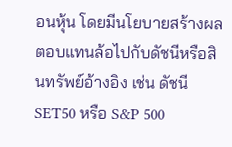อนหุ้น โดยมีนโยบายสร้างผลตอบแทนล้อไปกับดัชนีหรือสินทรัพย์อ้างอิง เช่น ดัชนี SET50 หรือ S&P 500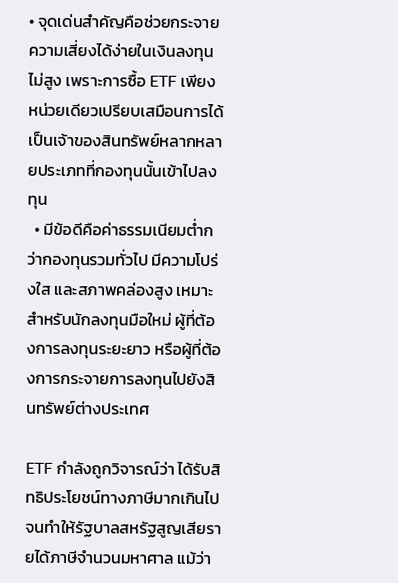• จุดเด่นสำคัญคือช่วยกระจายความเสี่ยงได้ง่ายในเงินลงทุนไม่สูง เพราะการซื้อ ETF เพียงหน่วยเดียวเปรียบเสมือนการได้เป็นเจ้าของสินทรัพย์หลากหลายประเภทที่กองทุนนั้นเข้าไปลงทุน
  • มีข้อดีคือค่าธรรมเนียมต่ำกว่ากองทุนรวมทั่วไป มีความโปร่งใส และสภาพคล่องสูง เหมาะสำหรับนักลงทุนมือใหม่ ผู้ที่ต้องการลงทุนระยะยาว หรือผู้ที่ต้องการกระจายการลงทุนไปยังสินทรัพย์ต่างประเทศ

ETF กำลังถูกวิจารณ์ว่า ได้รับสิทธิประโยชน์ทางภาษีมากเกินไป จนทำให้รัฐบาลสหรัฐสูญเสียรายได้ภาษีจำนวนมหาศาล แม้ว่า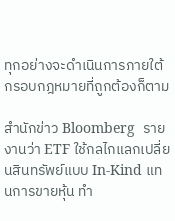ทุกอย่างจะดำเนินการภายใต้กรอบกฎหมายที่ถูกต้องก็ตาม

สำนักข่าว Bloomberg  รายงานว่า ETF ใช้กลไกแลกเปลี่ยนสินทรัพย์แบบ In-Kind แทนการขายหุ้น ทำ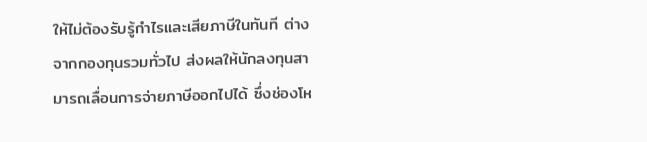ให้ไม่ต้องรับรู้กำไรและเสียภาษีในทันที ต่างจากกองทุนรวมทั่วไป ส่งผลให้นักลงทุนสามารถเลื่อนการจ่ายภาษีออกไปได้ ซึ่งช่องโห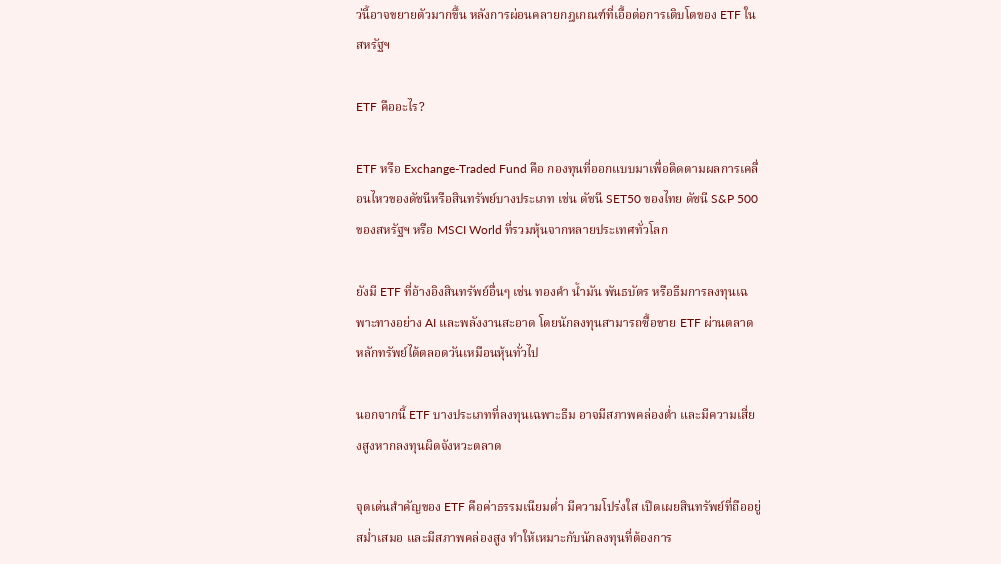ว่นี้อาจขยายตัวมากขึ้น หลังการผ่อนคลายกฎเกณฑ์ที่เอื้อต่อการเติบโตของ ETF ในสหรัฐฯ

ETF คืออะไร?

ETF หรือ Exchange-Traded Fund คือ กองทุนที่ออกแบบมาเพื่อติดตามผลการเคลื่อนไหวของดัชนีหรือสินทรัพย์บางประเภท เช่น ดัชนี SET50 ของไทย ดัชนี S&P 500 ของสหรัฐฯ หรือ MSCI World ที่รวมหุ้นจากหลายประเทศทั่วโลก

ยังมี ETF ที่อ้างอิงสินทรัพย์อื่นๆ เช่น ทองคำ น้ำมัน พันธบัตร หรือธีมการลงทุนเฉพาะทางอย่าง AI และพลังงานสะอาด โดยนักลงทุนสามารถซื้อขาย ETF ผ่านตลาดหลักทรัพย์ได้ตลอดวันเหมือนหุ้นทั่วไป

นอกจากนี้ ETF บางประเภทที่ลงทุนเฉพาะธีม อาจมีสภาพคล่องต่ำ และมีความเสี่ยงสูงหากลงทุนผิดจังหวะตลาด

จุดเด่นสำคัญของ ETF คือค่าธรรมเนียมต่ำ มีความโปร่งใส เปิดเผยสินทรัพย์ที่ถืออยู่สม่ำเสมอ และมีสภาพคล่องสูง ทำให้เหมาะกับนักลงทุนที่ต้องการ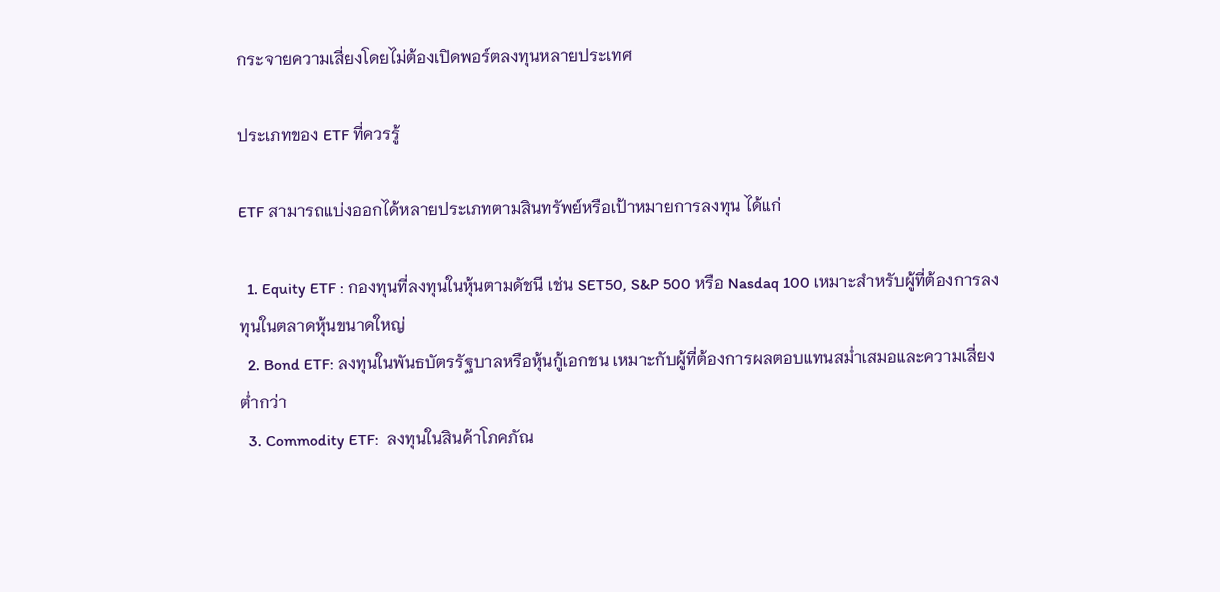กระจายความเสี่ยงโดยไม่ต้องเปิดพอร์ตลงทุนหลายประเทศ

ประเภทของ ETF ที่ควรรู้

ETF สามารถแบ่งออกได้หลายประเภทตามสินทรัพย์หรือเป้าหมายการลงทุน ได้แก่

  1. Equity ETF : กองทุนที่ลงทุนในหุ้นตามดัชนี เช่น SET50, S&P 500 หรือ Nasdaq 100 เหมาะสำหรับผู้ที่ต้องการลงทุนในตลาดหุ้นขนาดใหญ่
  2. Bond ETF: ลงทุนในพันธบัตรรัฐบาลหรือหุ้นกู้เอกชน เหมาะกับผู้ที่ต้องการผลตอบแทนสม่ำเสมอและความเสี่ยงต่ำกว่า
  3. Commodity ETF:  ลงทุนในสินค้าโภคภัณ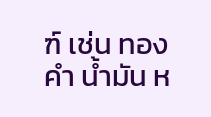ฑ์ เช่น ทองคำ น้ำมัน ห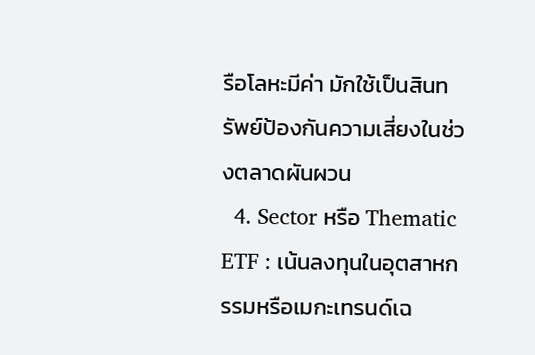รือโลหะมีค่า มักใช้เป็นสินทรัพย์ป้องกันความเสี่ยงในช่วงตลาดผันผวน
  4. Sector หรือ Thematic ETF : เน้นลงทุนในอุตสาหกรรมหรือเมกะเทรนด์เฉ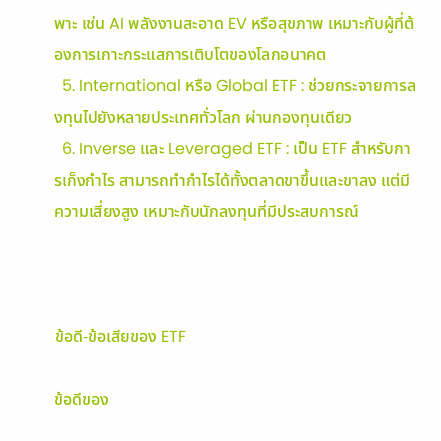พาะ เช่น AI พลังงานสะอาด EV หรือสุขภาพ เหมาะกับผู้ที่ต้องการเกาะกระแสการเติบโตของโลกอนาคต
  5. International หรือ Global ETF : ช่วยกระจายการลงทุนไปยังหลายประเทศทั่วโลก ผ่านกองทุนเดียว
  6. Inverse และ Leveraged ETF : เป็น ETF สำหรับการเก็งกำไร สามารถทำกำไรได้ทั้งตลาดขาขึ้นและขาลง แต่มีความเสี่ยงสูง เหมาะกับนักลงทุนที่มีประสบการณ์



ข้อดี-ข้อเสียของ ETF

ข้อดีของ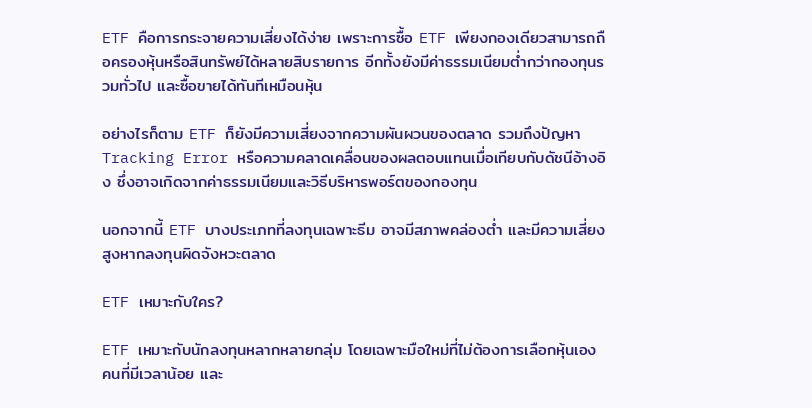ETF คือการกระจายความเสี่ยงได้ง่าย เพราะการซื้อ ETF เพียงกองเดียวสามารถถือครองหุ้นหรือสินทรัพย์ได้หลายสิบรายการ อีกทั้งยังมีค่าธรรมเนียมต่ำกว่ากองทุนรวมทั่วไป และซื้อขายได้ทันทีเหมือนหุ้น

อย่างไรก็ตาม ETF ก็ยังมีความเสี่ยงจากความผันผวนของตลาด รวมถึงปัญหา Tracking Error หรือความคลาดเคลื่อนของผลตอบแทนเมื่อเทียบกับดัชนีอ้างอิง ซึ่งอาจเกิดจากค่าธรรมเนียมและวิธีบริหารพอร์ตของกองทุน

นอกจากนี้ ETF บางประเภทที่ลงทุนเฉพาะธีม อาจมีสภาพคล่องต่ำ และมีความเสี่ยงสูงหากลงทุนผิดจังหวะตลาด

ETF เหมาะกับใคร?

ETF เหมาะกับนักลงทุนหลากหลายกลุ่ม โดยเฉพาะมือใหม่ที่ไม่ต้องการเลือกหุ้นเอง คนที่มีเวลาน้อย และ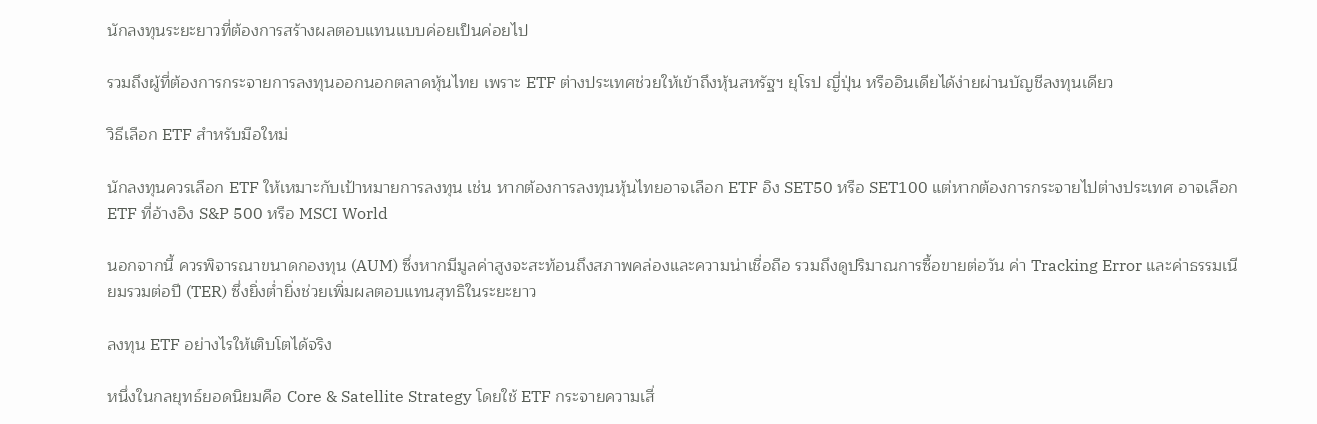นักลงทุนระยะยาวที่ต้องการสร้างผลตอบแทนแบบค่อยเป็นค่อยไป

รวมถึงผู้ที่ต้องการกระจายการลงทุนออกนอกตลาดหุ้นไทย เพราะ ETF ต่างประเทศช่วยให้เข้าถึงหุ้นสหรัฐฯ ยุโรป ญี่ปุ่น หรืออินเดียได้ง่ายผ่านบัญชีลงทุนเดียว

วิธีเลือก ETF สำหรับมือใหม่

นักลงทุนควรเลือก ETF ให้เหมาะกับเป้าหมายการลงทุน เช่น หากต้องการลงทุนหุ้นไทยอาจเลือก ETF อิง SET50 หรือ SET100 แต่หากต้องการกระจายไปต่างประเทศ อาจเลือก ETF ที่อ้างอิง S&P 500 หรือ MSCI World

นอกจากนี้ ควรพิจารณาขนาดกองทุน (AUM) ซึ่งหากมีมูลค่าสูงจะสะท้อนถึงสภาพคล่องและความน่าเชื่อถือ รวมถึงดูปริมาณการซื้อขายต่อวัน ค่า Tracking Error และค่าธรรมเนียมรวมต่อปี (TER) ซึ่งยิ่งต่ำยิ่งช่วยเพิ่มผลตอบแทนสุทธิในระยะยาว

ลงทุน ETF อย่างไรให้เติบโตได้จริง

หนึ่งในกลยุทธ์ยอดนิยมคือ Core & Satellite Strategy โดยใช้ ETF กระจายความเสี่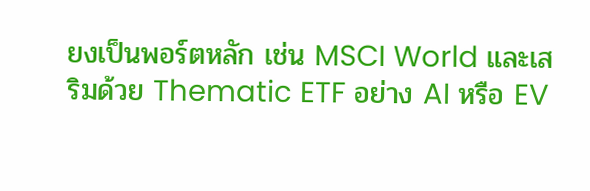ยงเป็นพอร์ตหลัก เช่น MSCI World และเสริมด้วย Thematic ETF อย่าง AI หรือ EV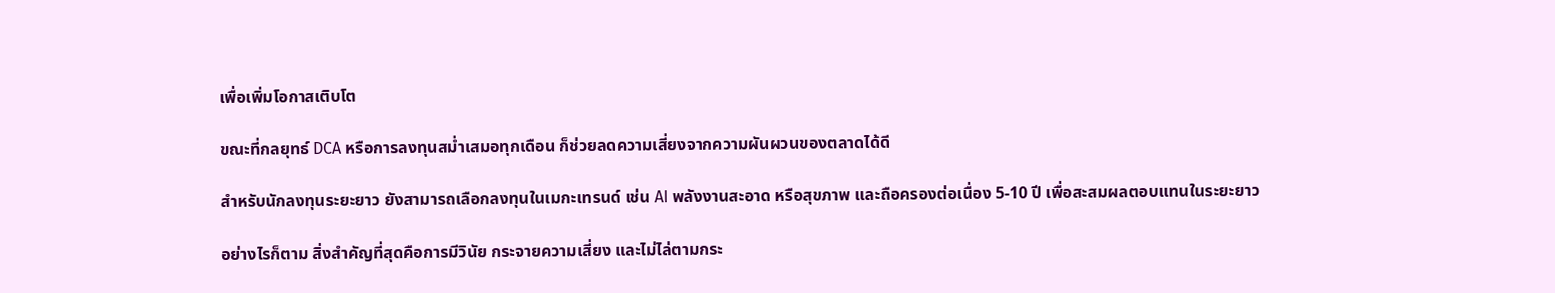เพื่อเพิ่มโอกาสเติบโต

ขณะที่กลยุทธ์ DCA หรือการลงทุนสม่ำเสมอทุกเดือน ก็ช่วยลดความเสี่ยงจากความผันผวนของตลาดได้ดี

สำหรับนักลงทุนระยะยาว ยังสามารถเลือกลงทุนในเมกะเทรนด์ เช่น AI พลังงานสะอาด หรือสุขภาพ และถือครองต่อเนื่อง 5-10 ปี เพื่อสะสมผลตอบแทนในระยะยาว

อย่างไรก็ตาม สิ่งสำคัญที่สุดคือการมีวินัย กระจายความเสี่ยง และไม่ไล่ตามกระ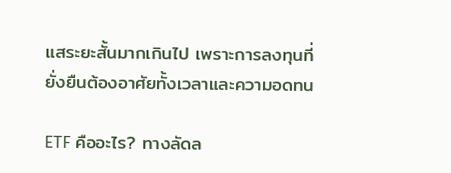แสระยะสั้นมากเกินไป เพราะการลงทุนที่ยั่งยืนต้องอาศัยทั้งเวลาและความอดทน

ETF คืออะไร? ทางลัดล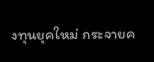งทุนยุคใหม่ กระจายค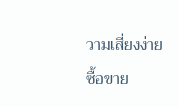วามเสี่ยงง่าย ซื้อขาย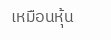เหมือนหุ้น